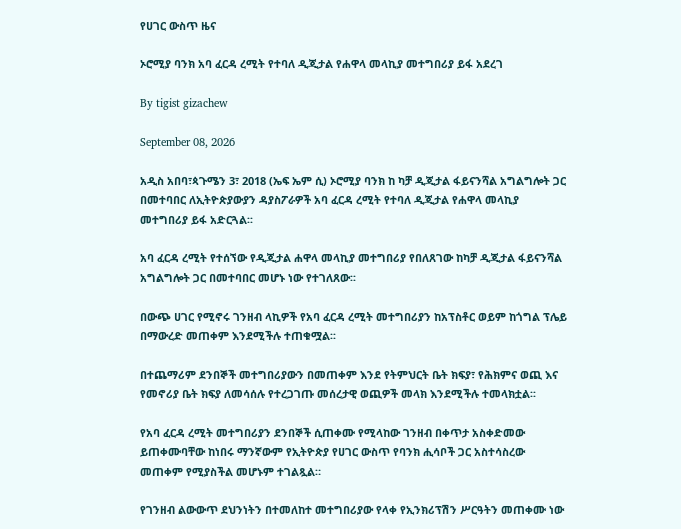የሀገር ውስጥ ዜና

ኦሮሚያ ባንክ አባ ፈርዳ ረሚት የተባለ ዲጂታል የሐዋላ መላኪያ መተግበሪያ ይፋ አደረገ

By tigist gizachew

September 08, 2026

አዲስ አበባ፣ጳጉሜን 3፣ 2018 (ኤፍ ኤም ሲ) ኦሮሚያ ባንክ ከ ካቻ ዲጂታል ፋይናንሻል አግልግሎት ጋር በመተባበር ለኢትዮጵያውያን ዳያስፖራዎች አባ ፈርዳ ረሚት የተባለ ዲጂታል የሐዋላ መላኪያ መተግበሪያ ይፋ አድርጓል፡፡

አባ ፈርዳ ረሚት የተሰኘው የዲጂታል ሐዋላ መላኪያ መተግበሪያ የበለጸገው ከካቻ ዲጂታል ፋይናንሻል አግልግሎት ጋር በመተባበር መሆኑ ነው የተገለጸው፡፡

በውጭ ሀገር የሚኖሩ ገንዘብ ላኪዎች የአባ ፈርዳ ረሚት መተግበሪያን ከአፕስቶር ወይም ከጎግል ፕሌይ በማውረድ መጠቀም እንደሚችሉ ተጠቁሟል፡፡

በተጨማሪም ደንበኞች መተግበሪያውን በመጠቀም እንደ የትምህርት ቤት ክፍያ፣ የሕክምና ወጪ እና የመኖሪያ ቤት ክፍያ ለመሳሰሉ የተረጋገጡ መሰረታዊ ወጪዎች መላክ እንደሚችሉ ተመላክቷል፡፡

የአባ ፈርዳ ረሚት መተግበሪያን ደንበኞች ሲጠቀሙ የሚላከው ገንዘብ በቀጥታ አስቀድመው ይጠቀሙባቸው ከነበሩ ማንኛውም የኢትዮጵያ የሀገር ውስጥ የባንክ ሒሳቦች ጋር አስተሳስረው መጠቀም የሚያስችል መሆኑም ተገልጿል።

የገንዘብ ልውውጥ ደህንነትን በተመለከተ መተግበሪያው የላቀ የኢንክሪፕሽን ሥርዓትን መጠቀሙ ነው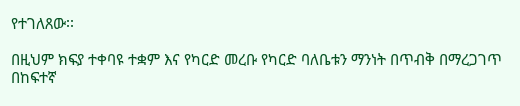የተገለጸው፡፡

በዚህም ክፍያ ተቀባዩ ተቋም እና የካርድ መረቡ የካርድ ባለቤቱን ማንነት በጥብቅ በማረጋገጥ በከፍተኛ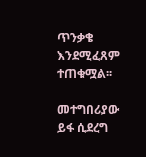ጥንቃቄ እንደሚፈጸም ተጠቁሟል፡፡

መተግበሪያው ይፋ ሲደረግ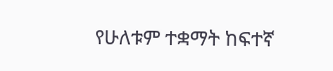የሁለቱም ተቋማት ከፍተኛ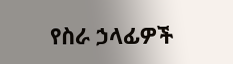የስራ ኃላፊዎች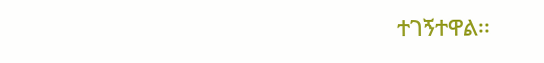ተገኝተዋል፡፡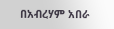በአብረሃም አበራ